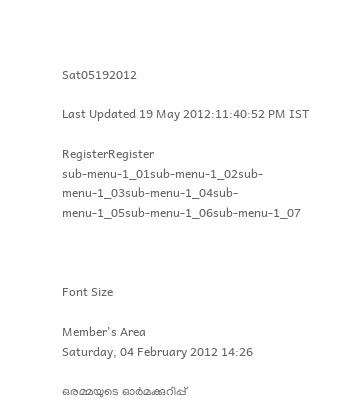Sat05192012

Last Updated 19 May 2012:11:40:52 PM IST

RegisterRegister
sub-menu-1_01sub-menu-1_02sub-menu-1_03sub-menu-1_04sub-menu-1_05sub-menu-1_06sub-menu-1_07



Font Size

Member's Area
Saturday, 04 February 2012 14:26

ഒരമ്മയുടെ ഓര്‍മക്കുറിപ്പ്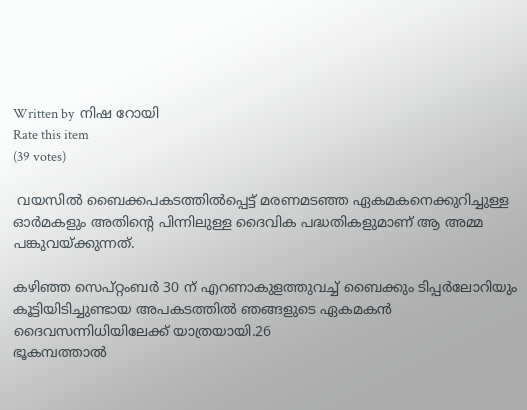Written by  നിഷ റോയി
Rate this item
(39 votes)

 വയസില്‍ ബൈക്കപകടത്തില്‍പ്പെട്ട് മരണമടഞ്ഞ ഏകമകനെക്കുറിച്ചുള്ള ഓര്‍മകളും അതിന്റെ പിന്നിലുള്ള ദൈവിക പദ്ധതികളുമാണ് ആ അമ്മ പങ്കുവയ്ക്കുന്നത്.

കഴിഞ്ഞ സെപ്റ്റംബര്‍ 30 ന് എറണാകുളത്തുവച്ച് ബൈക്കും ടിപ്പര്‍ലോറിയും കൂട്ടിയിടിച്ചുണ്ടായ അപകടത്തില്‍ ഞങ്ങളുടെ ഏകമകന്‍ ദൈവസന്നിധിയിലേക്ക് യാത്രയായി.26
ഭൂകമ്പത്താല്‍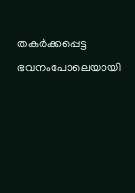തകര്‍ക്കപ്പെട്ട ഭവനംപോലെയായി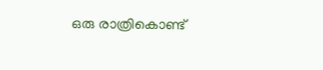ഒരു രാത്രികൊണ്ട്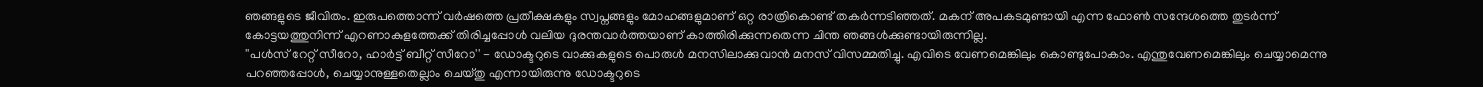ഞങ്ങളുടെ ജീവിതം. ഇരുപത്തൊന്ന് വര്‍ഷത്തെ പ്രതീക്ഷകളും സ്വപ്നങ്ങളും മോഹങ്ങളുമാണ് ഒറ്റ രാത്രികൊണ്ട് തകര്‍ന്നടിഞ്ഞത്. മകന് അപകടമുണ്ടായി എന്ന ഫോണ്‍ സന്ദേശത്തെ തുടര്‍ന്ന് കോട്ടയത്തുനിന്ന് എറണാകുളത്തേക്ക് തിരിച്ചപ്പോള്‍ വലിയ ദുരന്തവാര്‍ത്തയാണ് കാത്തിരിക്കുന്നതെന്ന ചിന്ത ഞങ്ങള്‍ക്കുണ്ടായിരുന്നില്ല.
''പള്‍സ് റേറ്റ് സീറോ, ഹാര്‍ട്ട് ബീറ്റ് സീറോ'' - ഡോക്ടറുടെ വാക്കുകളുടെ പൊരുള്‍ മനസിലാക്കുവാന്‍ മനസ് വിസമ്മതിച്ചു. എവിടെ വേണമെങ്കിലും കൊണ്ടുപോകാം. എന്തുവേണമെങ്കിലും ചെയ്യാമെന്നു പറഞ്ഞപ്പോള്‍, ചെയ്യാനുള്ളതെല്ലാം ചെയ്തു എന്നായിരുന്നു ഡോക്ടറുടെ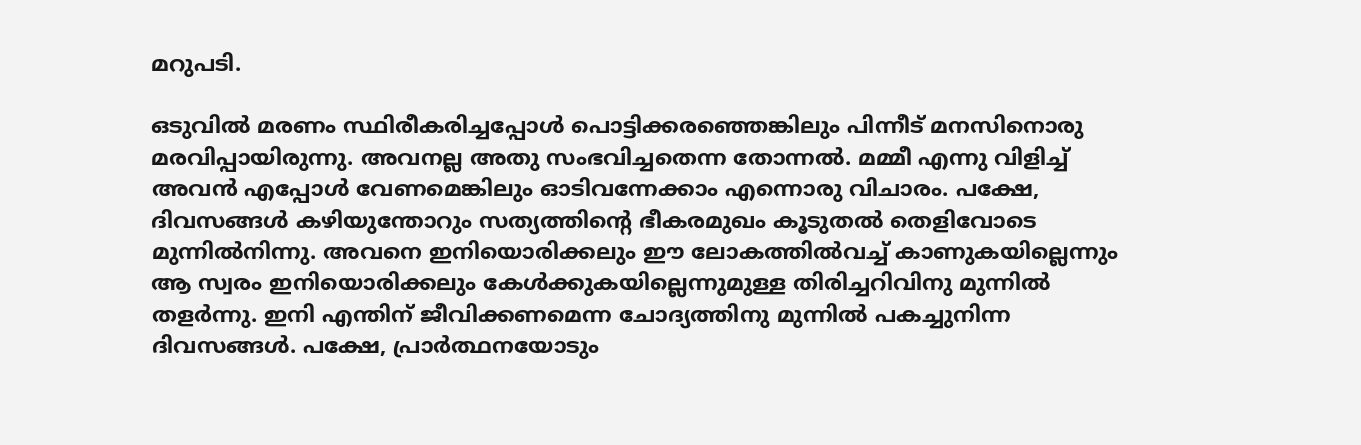മറുപടി.

ഒടുവില്‍ മരണം സ്ഥിരീകരിച്ചപ്പോള്‍ പൊട്ടിക്കരഞ്ഞെങ്കിലും പിന്നീട് മനസിനൊരു മരവിപ്പായിരുന്നു. അവനല്ല അതു സംഭവിച്ചതെന്ന തോന്നല്‍. മമ്മീ എന്നു വിളിച്ച് അവന്‍ എപ്പോള്‍ വേണമെങ്കിലും ഓടിവന്നേക്കാം എന്നൊരു വിചാരം. പക്ഷേ, ദിവസങ്ങള്‍ കഴിയുന്തോറും സത്യത്തിന്റെ ഭീകരമുഖം കൂടുതല്‍ തെളിവോടെ മുന്നില്‍നിന്നു. അവനെ ഇനിയൊരിക്കലും ഈ ലോകത്തില്‍വച്ച് കാണുകയില്ലെന്നും ആ സ്വരം ഇനിയൊരിക്കലും കേള്‍ക്കുകയില്ലെന്നുമുള്ള തിരിച്ചറിവിനു മുന്നില്‍ തളര്‍ന്നു. ഇനി എന്തിന് ജീവിക്കണമെന്ന ചോദ്യത്തിനു മുന്നില്‍ പകച്ചുനിന്ന ദിവസങ്ങള്‍. പക്ഷേ, പ്രാര്‍ത്ഥനയോടും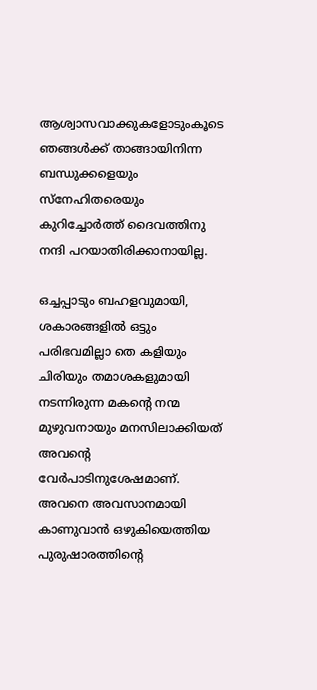ആശ്വാസവാക്കുകളോടുംകൂടെ ഞങ്ങള്‍ക്ക് താങ്ങായിനിന്ന ബന്ധുക്കളെയും സ്‌നേഹിതരെയും കുറിച്ചോര്‍ത്ത് ദൈവത്തിനു നന്ദി പറയാതിരിക്കാനായില്ല.

ഒച്ചപ്പാടും ബഹളവുമായി, ശകാരങ്ങളില്‍ ഒട്ടും പരിഭവമില്ലാ തെ കളിയും ചിരിയും തമാശകളുമായി നടന്നിരുന്ന മകന്റെ നന്മ മുഴുവനായും മനസിലാക്കിയത് അവന്റെ വേര്‍പാടിനുശേഷമാണ്.
അവനെ അവസാനമായി കാണുവാന്‍ ഒഴുകിയെത്തിയ പുരുഷാരത്തിന്റെ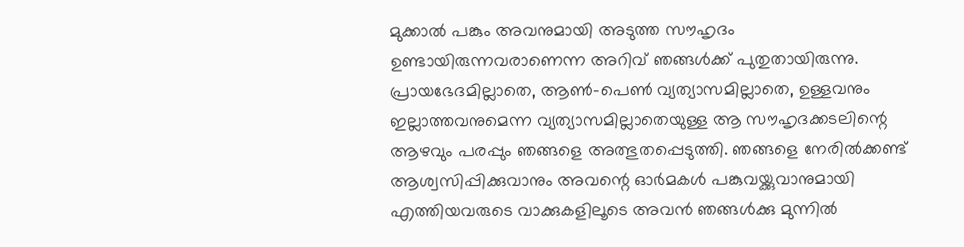മുക്കാല്‍ പങ്കും അവനുമായി അടുത്ത സൗഹൃദം ഉണ്ടായിരുന്നവരാണെന്ന അറിവ് ഞങ്ങള്‍ക്ക് പുതുതായിരുന്നു. പ്രായഭേദമില്ലാതെ, ആണ്‍-പെണ്‍ വ്യത്യാസമില്ലാതെ, ഉള്ളവനും ഇല്ലാത്തവനുമെന്ന വ്യത്യാസമില്ലാതെയുള്ള ആ സൗഹൃദക്കടലിന്റെ ആഴവും പരപ്പും ഞങ്ങളെ അത്ഭുതപ്പെടുത്തി. ഞങ്ങളെ നേരില്‍ക്കണ്ട് ആശ്വസിപ്പിക്കുവാനും അവന്റെ ഓര്‍മകള്‍ പങ്കുവയ്ക്കുവാനുമായി എത്തിയവരുടെ വാക്കുകളിലൂടെ അവന്‍ ഞങ്ങള്‍ക്കു മുന്നില്‍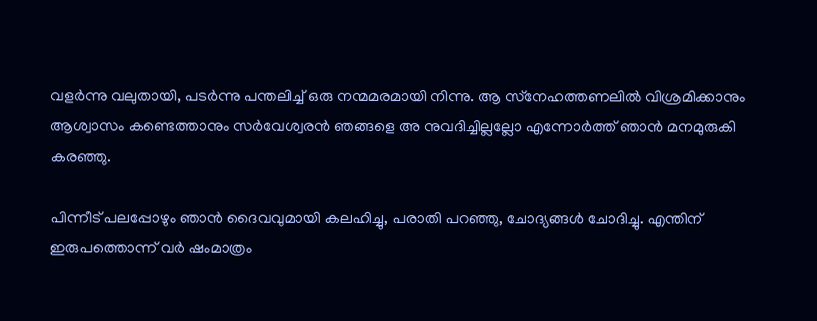വളര്‍ന്നു വലുതായി, പടര്‍ന്നു പന്തലിച്ച് ഒരു നന്മമരമായി നിന്നു. ആ സ്‌നേഹത്തണലില്‍ വിശ്രമിക്കാനും ആശ്വാസം കണ്ടെത്താനും സര്‍വേശ്വരന്‍ ഞങ്ങളെ അ നുവദിച്ചില്ലല്ലോ എന്നോര്‍ത്ത് ഞാന്‍ മനമുരുകി കരഞ്ഞു.

പിന്നീട് പലപ്പോഴും ഞാന്‍ ദൈവവുമായി കലഹിച്ചു, പരാതി പറഞ്ഞു, ചോദ്യങ്ങള്‍ ചോദിച്ചു. എന്തിന് ഇരുപത്തൊന്ന് വര്‍ ഷംമാത്രം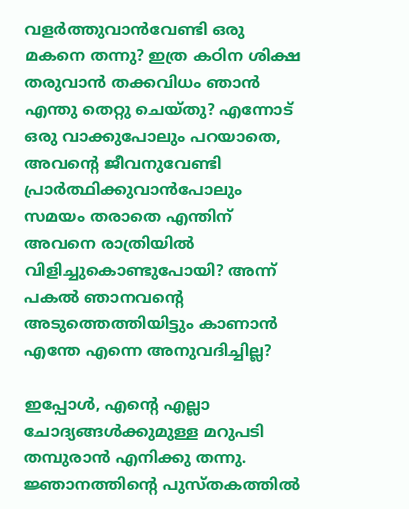വളര്‍ത്തുവാന്‍വേണ്ടി ഒരു മകനെ തന്നു? ഇത്ര കഠിന ശിക്ഷ തരുവാന്‍ തക്കവിധം ഞാന്‍ എന്തു തെറ്റു ചെയ്തു? എന്നോട് ഒരു വാക്കുപോലും പറയാതെ, അവന്റെ ജീവനുവേണ്ടി പ്രാര്‍ത്ഥിക്കുവാന്‍പോലും സമയം തരാതെ എന്തിന് അവനെ രാത്രിയില്‍ വിളിച്ചുകൊണ്ടുപോയി? അന്ന് പകല്‍ ഞാനവന്റെ അടുത്തെത്തിയിട്ടും കാണാന്‍ എന്തേ എന്നെ അനുവദിച്ചില്ല?

ഇപ്പോള്‍, എന്റെ എല്ലാ ചോദ്യങ്ങള്‍ക്കുമുള്ള മറുപടി തമ്പുരാന്‍ എനിക്കു തന്നു. ജ്ഞാനത്തിന്റെ പുസ്തകത്തില്‍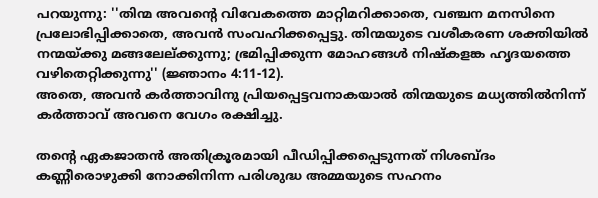പറയുന്നു: ''തിന്മ അവന്റെ വിവേകത്തെ മാറ്റിമറിക്കാതെ, വഞ്ചന മനസിനെ പ്രലോഭിപ്പിക്കാതെ, അവന്‍ സംവഹിക്കപ്പെട്ടു. തിന്മയുടെ വശീകരണ ശക്തിയില്‍ നന്മയ്ക്കു മങ്ങലേല്ക്കുന്നു; ഭ്രമിപ്പിക്കുന്ന മോഹങ്ങള്‍ നിഷ്‌കളങ്ക ഹൃദയത്തെ വഴിതെറ്റിക്കുന്നു'' (ജ്ഞാനം 4:11-12).
അതെ, അവന്‍ കര്‍ത്താവിനു പ്രിയപ്പെട്ടവനാകയാല്‍ തിന്മയുടെ മധ്യത്തില്‍നിന്ന് കര്‍ത്താവ് അവനെ വേഗം രക്ഷിച്ചു.

തന്റെ ഏകജാതന്‍ അതിക്രൂരമായി പീഡിപ്പിക്കപ്പെടുന്നത് നിശബ്ദം കണ്ണീരൊഴുക്കി നോക്കിനിന്ന പരിശുദ്ധ അമ്മയുടെ സഹനം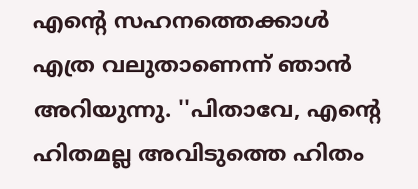എന്റെ സഹനത്തെക്കാള്‍ എത്ര വലുതാണെന്ന് ഞാന്‍ അറിയുന്നു. ''പിതാവേ, എന്റെ ഹിതമല്ല അവിടുത്തെ ഹിതം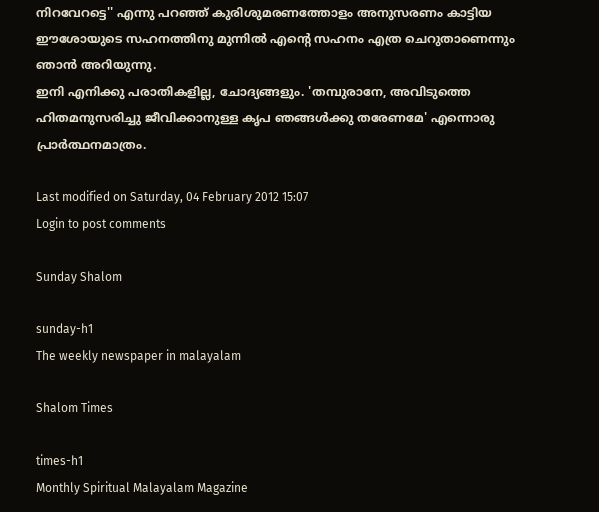നിറവേറട്ടെ'' എന്നു പറഞ്ഞ് കുരിശുമരണത്തോളം അനുസരണം കാട്ടിയ ഈശോയുടെ സഹനത്തിനു മുന്നില്‍ എന്റെ സഹനം എത്ര ചെറുതാണെന്നും ഞാന്‍ അറിയുന്നു.
ഇനി എനിക്കു പരാതികളില്ല, ചോദ്യങ്ങളും. 'തമ്പുരാനേ, അവിടുത്തെ ഹിതമനുസരിച്ചു ജീവിക്കാനുള്ള കൃപ ഞങ്ങള്‍ക്കു തരേണമേ' എന്നൊരു പ്രാര്‍ത്ഥനമാത്രം.

Last modified on Saturday, 04 February 2012 15:07
Login to post comments

Sunday Shalom

sunday-h1
The weekly newspaper in malayalam

Shalom Times

times-h1
Monthly Spiritual Malayalam Magazine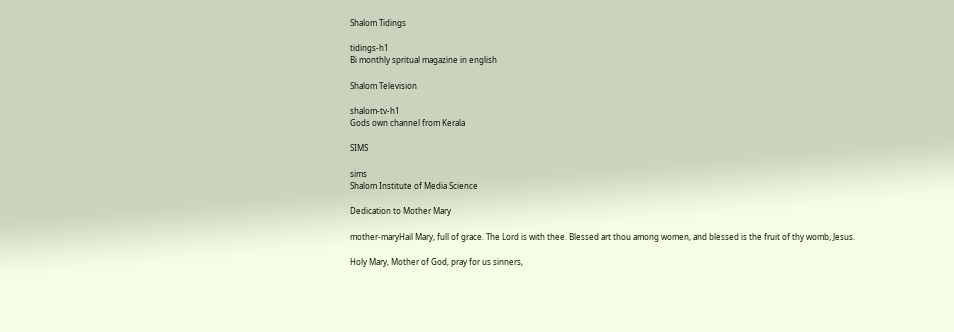Shalom Tidings

tidings-h1
Bi monthly spritual magazine in english

Shalom Television

shalom-tv-h1
Gods own channel from Kerala

SIMS

sims
Shalom Institute of Media Science

Dedication to Mother Mary

mother-maryHail Mary, full of grace. The Lord is with thee. Blessed art thou among women, and blessed is the fruit of thy womb, Jesus.

Holy Mary, Mother of God, pray for us sinners,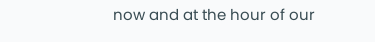now and at the hour of our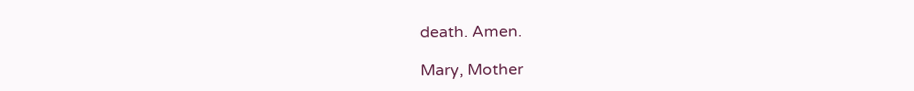death. Amen.

Mary, Mother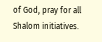of God, pray for all Shalom initiatives.